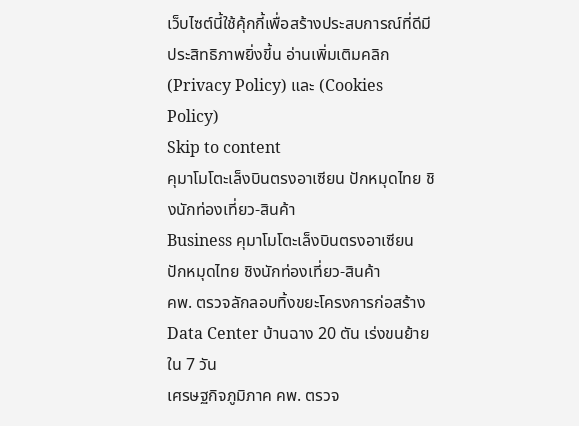เว็บไซต์นี้ใช้คุ้กกี้เพื่อสร้างประสบการณ์ที่ดีมีประสิทธิภาพยิ่งขี้น อ่านเพิ่มเติมคลิก (Privacy Policy) และ (Cookies Policy)
Skip to content
คุมาโมโตะเล็งบินตรงอาเซียน ปักหมุดไทย ชิงนักท่องเที่ยว-สินค้า
Business คุมาโมโตะเล็งบินตรงอาเซียน ปักหมุดไทย ชิงนักท่องเที่ยว-สินค้า
คพ. ตรวจลักลอบทิ้งขยะโครงการก่อสร้าง Data Center บ้านฉาง 20 ตัน เร่งขนย้ายใน 7 วัน
เศรษฐกิจภูมิภาค คพ. ตรวจ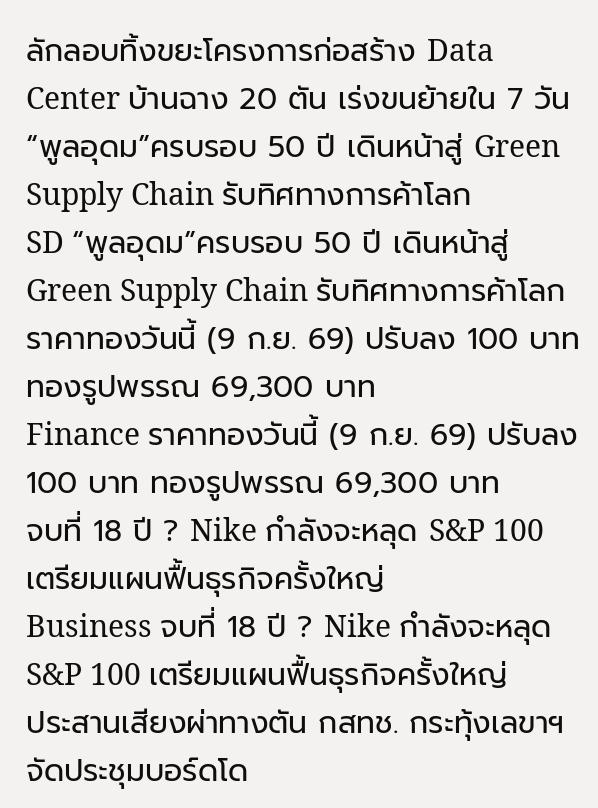ลักลอบทิ้งขยะโครงการก่อสร้าง Data Center บ้านฉาง 20 ตัน เร่งขนย้ายใน 7 วัน
“พูลอุดม”ครบรอบ 50 ปี เดินหน้าสู่ Green Supply Chain รับทิศทางการค้าโลก
SD “พูลอุดม”ครบรอบ 50 ปี เดินหน้าสู่ Green Supply Chain รับทิศทางการค้าโลก
ราคาทองวันนี้ (9 ก.ย. 69) ปรับลง 100 บาท ทองรูปพรรณ 69,300 บาท
Finance ราคาทองวันนี้ (9 ก.ย. 69) ปรับลง 100 บาท ทองรูปพรรณ 69,300 บาท
จบที่ 18 ปี ? Nike กำลังจะหลุด S&P 100 เตรียมแผนฟื้นธุรกิจครั้งใหญ่
Business จบที่ 18 ปี ? Nike กำลังจะหลุด S&P 100 เตรียมแผนฟื้นธุรกิจครั้งใหญ่
ประสานเสียงผ่าทางตัน กสทช. กระทุ้งเลขาฯ จัดประชุมบอร์ดโด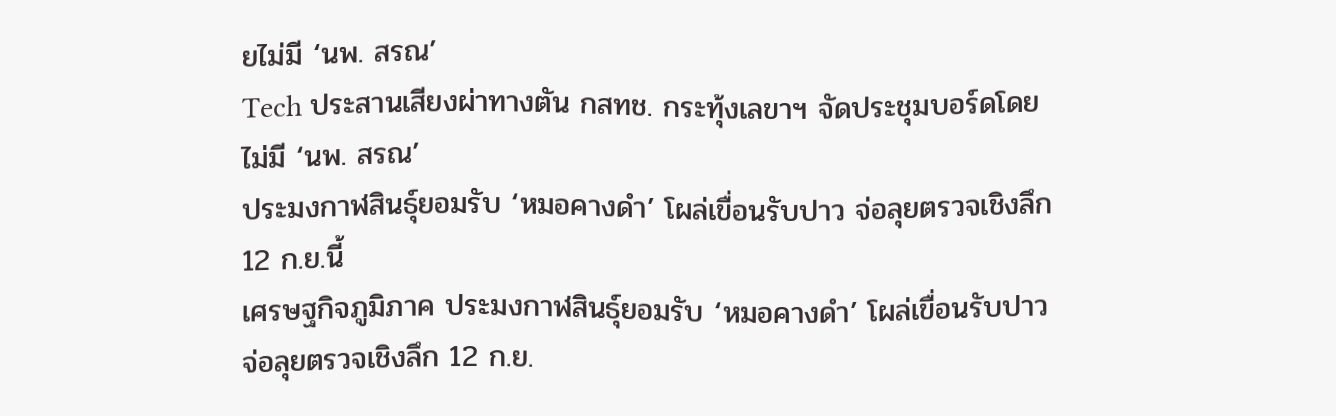ยไม่มี ‘นพ. สรณ’
Tech ประสานเสียงผ่าทางตัน กสทช. กระทุ้งเลขาฯ จัดประชุมบอร์ดโดยไม่มี ‘นพ. สรณ’
ประมงกาฬสินธุ์ยอมรับ ‘หมอคางดำ’ โผล่เขื่อนรับปาว จ่อลุยตรวจเชิงลึก 12 ก.ย.นี้
เศรษฐกิจภูมิภาค ประมงกาฬสินธุ์ยอมรับ ‘หมอคางดำ’ โผล่เขื่อนรับปาว จ่อลุยตรวจเชิงลึก 12 ก.ย.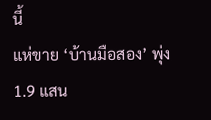นี้
แห่ขาย ‘บ้านมือสอง’ พุ่ง 1.9 แสน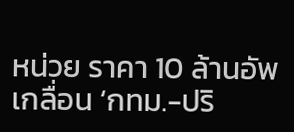หน่วย ราคา 10 ล้านอัพเกลื่อน ‘กทม.-ปริ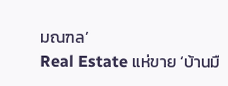มณฑล’
Real Estate แห่ขาย ‘บ้านมื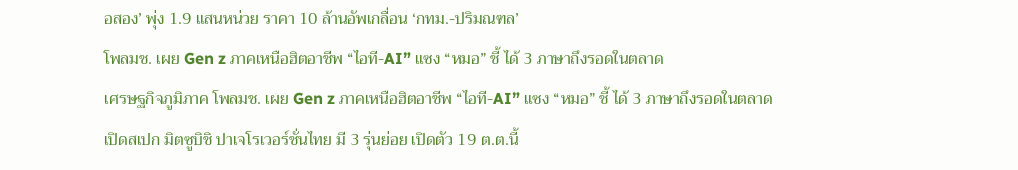อสอง’ พุ่ง 1.9 แสนหน่วย ราคา 10 ล้านอัพเกลื่อน ‘กทม.-ปริมณฑล’
โพลมช. เผย Gen z ภาคเหนือฮิตอาชีพ “ไอที-AI” แซง “หมอ” ชี้ ได้ 3 ภาษาถึงรอดในตลาด
เศรษฐกิจภูมิภาค โพลมช. เผย Gen z ภาคเหนือฮิตอาชีพ “ไอที-AI” แซง “หมอ” ชี้ ได้ 3 ภาษาถึงรอดในตลาด
เปิดสเปก มิตซูบิชิ ปาเจโรเวอร์ชั่นไทย มี 3 รุ่นย่อย เปิดตัว 19 ต.ต.นี้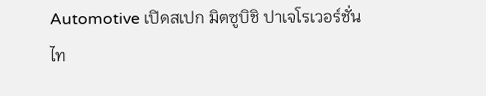Automotive เปิดสเปก มิตซูบิชิ ปาเจโรเวอร์ชั่นไท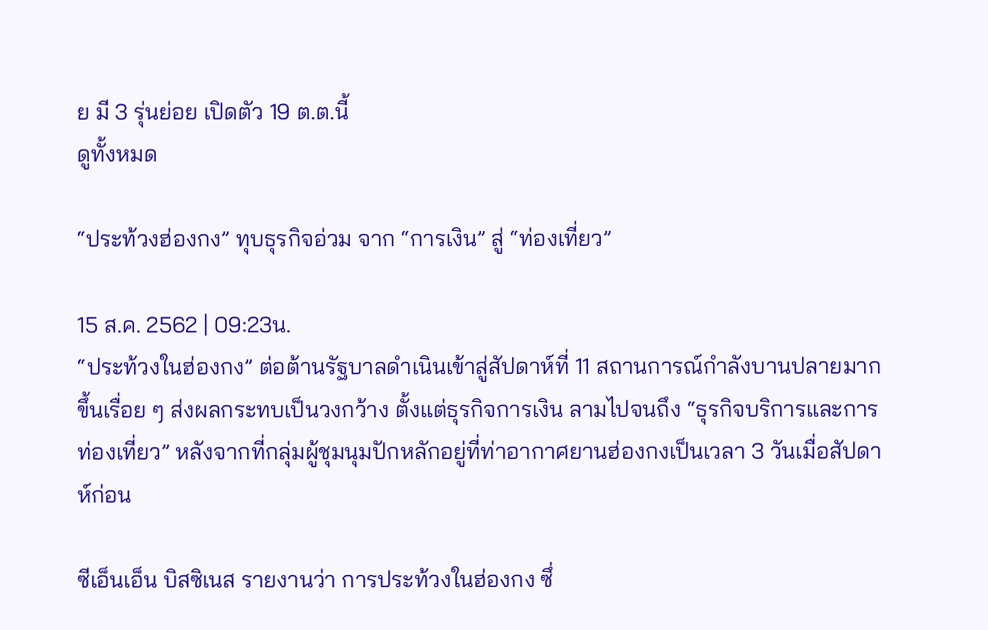ย มี 3 รุ่นย่อย เปิดตัว 19 ต.ต.นี้
ดูทั้งหมด

“ประท้วงฮ่องกง” ทุบธุรกิจอ่วม จาก “การเงิน” สู่ “ท่องเที่ยว”

15 ส.ค. 2562 | 09:23น.
“ประท้วงในฮ่องกง” ต่อต้านรัฐบาลดำเนินเข้าสู่สัปดาห์ที่ 11 สถานการณ์กำลังบานปลายมากขึ้นเรื่อย ๆ ส่งผลกระทบเป็นวงกว้าง ตั้งแต่ธุรกิจการเงิน ลามไปจนถึง “ธุรกิจบริการและการท่องเที่ยว” หลังจากที่กลุ่มผู้ชุมนุมปักหลักอยู่ที่ท่าอากาศยานฮ่องกงเป็นเวลา 3 วันเมื่อสัปดาห์ก่อน

ซีเอ็นเอ็น บิสซิเนส รายงานว่า การประท้วงในฮ่องกง ซึ่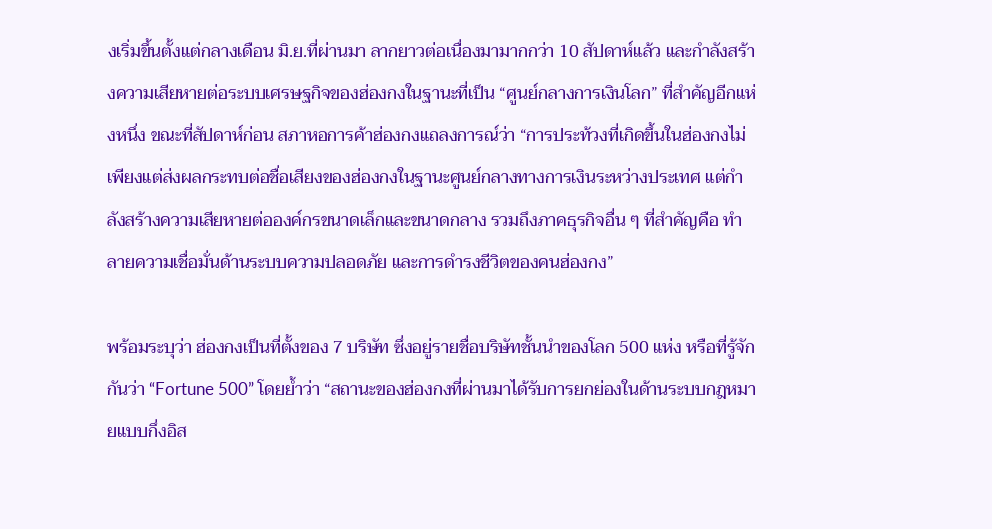งเริ่มขึ้นตั้งแต่กลางเดือน มิ.ย.ที่ผ่านมา ลากยาวต่อเนื่องมามากกว่า 10 สัปดาห์แล้ว และกำลังสร้างความเสียหายต่อระบบเศรษฐกิจของฮ่องกงในฐานะที่เป็น “ศูนย์กลางการเงินโลก” ที่สำคัญอีกแห่งหนึ่ง ขณะที่สัปดาห์ก่อน สภาหอการค้าฮ่องกงแถลงการณ์ว่า “การประท้วงที่เกิดขึ้นในฮ่องกงไม่เพียงแต่ส่งผลกระทบต่อชื่อเสียงของฮ่องกงในฐานะศูนย์กลางทางการเงินระหว่างประเทศ แต่กำลังสร้างความเสียหายต่อองค์กรขนาดเล็กและขนาดกลาง รวมถึงภาคธุรกิจอื่น ๆ ที่สำคัญคือ ทำลายความเชื่อมั่นด้านระบบความปลอดภัย และการดำรงชีวิตของคนฮ่องกง”

พร้อมระบุว่า ฮ่องกงเป็นที่ตั้งของ 7 บริษัท ซึ่งอยู่รายชื่อบริษัทชั้นนำของโลก 500 แห่ง หรือที่รู้จักกันว่า “Fortune 500” โดยย้ำว่า “สถานะของฮ่องกงที่ผ่านมาได้รับการยกย่องในด้านระบบกฎหมายแบบกึ่งอิส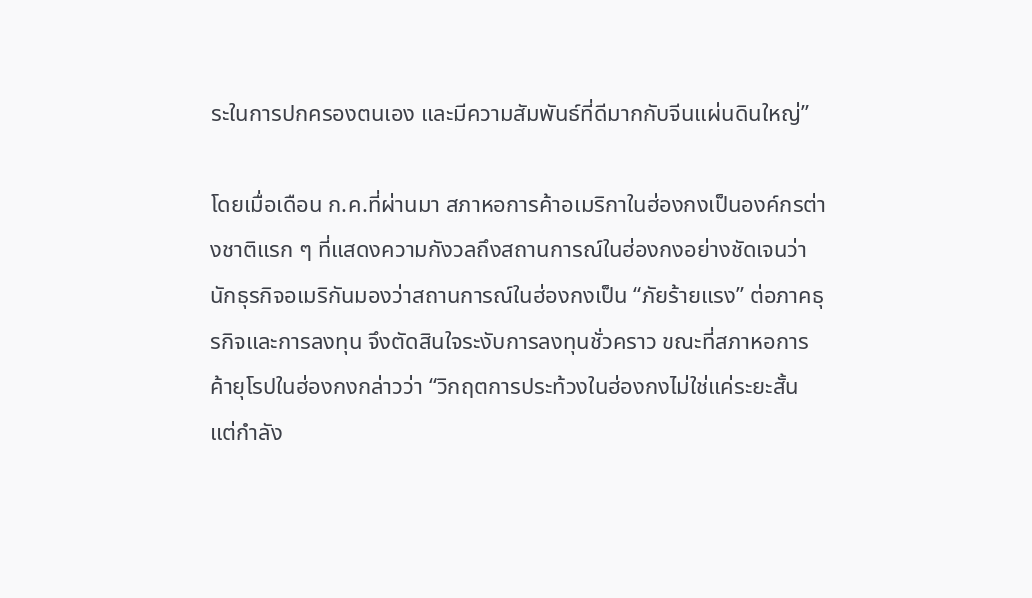ระในการปกครองตนเอง และมีความสัมพันธ์ที่ดีมากกับจีนแผ่นดินใหญ่”

โดยเมื่อเดือน ก.ค.ที่ผ่านมา สภาหอการค้าอเมริกาในฮ่องกงเป็นองค์กรต่างชาติแรก ๆ ที่แสดงความกังวลถึงสถานการณ์ในฮ่องกงอย่างชัดเจนว่า นักธุรกิจอเมริกันมองว่าสถานการณ์ในฮ่องกงเป็น “ภัยร้ายแรง” ต่อภาคธุรกิจและการลงทุน จึงตัดสินใจระงับการลงทุนชั่วคราว ขณะที่สภาหอการค้ายุโรปในฮ่องกงกล่าวว่า “วิกฤตการประท้วงในฮ่องกงไม่ใช่แค่ระยะสั้น แต่กำลัง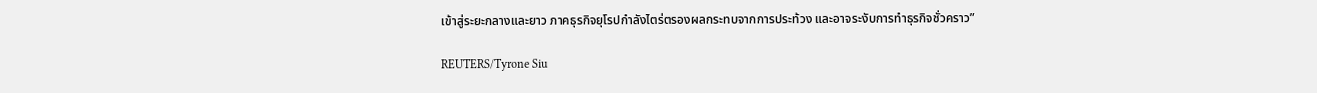เข้าสู่ระยะกลางและยาว ภาคธุรกิจยุโรปกำลังไตร่ตรองผลกระทบจากการประท้วง และอาจระงับการทำธุรกิจชั่วคราว”

REUTERS/Tyrone Siu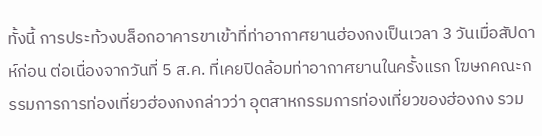ทั้งนี้ การประท้วงบล็อกอาคารขาเข้าที่ท่าอากาศยานฮ่องกงเป็นเวลา 3 วันเมื่อสัปดาห์ก่อน ต่อเนื่องจากวันที่ 5 ส.ค. ที่เคยปิดล้อมท่าอากาศยานในครั้งแรก โฆษกคณะกรรมการการท่องเที่ยวฮ่องกงกล่าวว่า อุตสาหกรรมการท่องเที่ยวของฮ่องกง รวม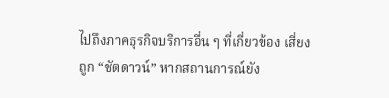ไปถึงภาคธุรกิจบริการอื่น ๆ ที่เกี่ยวข้อง เสี่ยงถูก “ชัตดาวน์” หากสถานการณ์ยัง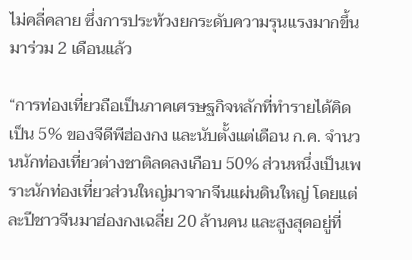ไม่คลี่คลาย ซึ่งการประท้วงยกระดับความรุนแรงมากขึ้นมาร่วม 2 เดือนแล้ว

“การท่องเที่ยวถือเป็นภาคเศรษฐกิจหลักที่ทำรายได้คิดเป็น 5% ของจีดีพีฮ่องกง และนับตั้งแต่เดือน ก.ค. จำนวนนักท่องเที่ยวต่างชาติลดลงเกือบ 50% ส่วนหนึ่งเป็นเพราะนักท่องเที่ยวส่วนใหญ่มาจากจีนแผ่นดินใหญ่ โดยแต่ละปีชาวจีนมาฮ่องกงเฉลี่ย 20 ล้านคน และสูงสุดอยู่ที่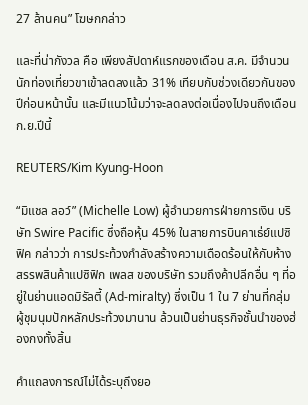27 ล้านคน” โฆษกกล่าว

และที่น่ากังวล คือ เพียงสัปดาห์แรกของเดือน ส.ค. มีจำนวนนักท่องเที่ยวขาเข้าลดลงแล้ว 31% เทียบกับช่วงเดียวกันของปีก่อนหน้านั้น และมีแนวโน้มว่าจะลดลงต่อเนื่องไปจนถึงเดือน ก.ย.ปีนี้

REUTERS/Kim Kyung-Hoon

“มิแชล ลอว์” (Michelle Low) ผู้อำนวยการฝ่ายการเงิน บริษัท Swire Pacific ซึ่งถือหุ้น 45% ในสายการบินคาเธ่ย์แปซิฟิค กล่าวว่า การประท้วงกำลังสร้างความเดือดร้อนให้กับห้างสรรพสินค้าแปซิฟิก เพลส ของบริษัท รวมถึงค้าปลีกอื่น ๆ ที่อยู่ในย่านแอดมิรัลตี้ (Ad-miralty) ซึ่งเป็น 1 ใน 7 ย่านที่กลุ่มผู้ชุมนุมปักหลักประท้วงมานาน ล้วนเป็นย่านธุรกิจชั้นนำของฮ่องกงทั้งสิ้น

คำแถลงการณ์ไม่ได้ระบุถึงยอ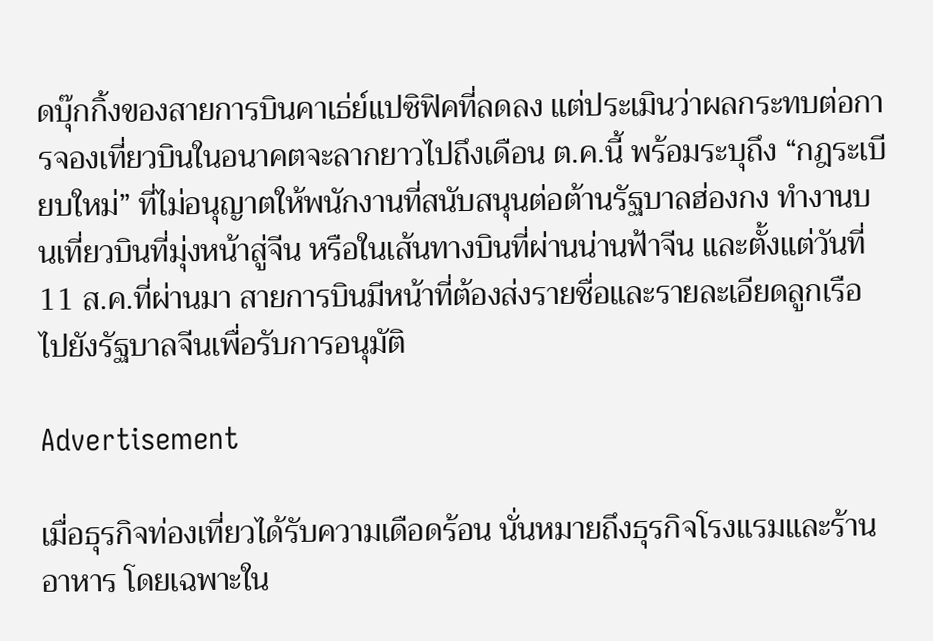ดบุ๊กกิ้งของสายการบินคาเธ่ย์แปซิฟิคที่ลดลง แต่ประเมินว่าผลกระทบต่อการจองเที่ยวบินในอนาคตจะลากยาวไปถึงเดือน ต.ค.นี้ พร้อมระบุถึง “กฎระเบียบใหม่” ที่ไม่อนุญาตให้พนักงานที่สนับสนุนต่อต้านรัฐบาลฮ่องกง ทำงานบนเที่ยวบินที่มุ่งหน้าสู่จีน หรือในเส้นทางบินที่ผ่านน่านฟ้าจีน และตั้งแต่วันที่ 11 ส.ค.ที่ผ่านมา สายการบินมีหน้าที่ต้องส่งรายชื่อและรายละเอียดลูกเรือไปยังรัฐบาลจีนเพื่อรับการอนุมัติ

Advertisement

เมื่อธุรกิจท่องเที่ยวได้รับความเดือดร้อน นั่นหมายถึงธุรกิจโรงแรมและร้านอาหาร โดยเฉพาะใน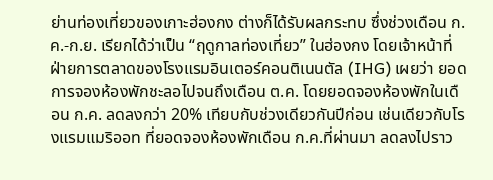ย่านท่องเที่ยวของเกาะฮ่องกง ต่างก็ได้รับผลกระทบ ซึ่งช่วงเดือน ก.ค.-ก.ย. เรียกได้ว่าเป็น “ฤดูกาลท่องเที่ยว” ในฮ่องกง โดยเจ้าหน้าที่ฝ่ายการตลาดของโรงแรมอินเตอร์คอนติเนนตัล (IHG) เผยว่า ยอดการจองห้องพักชะลอไปจนถึงเดือน ต.ค. โดยยอดจองห้องพักในเดือน ก.ค. ลดลงกว่า 20% เทียบกับช่วงเดียวกันปีก่อน เช่นเดียวกับโรงแรมแมริออท ที่ยอดจองห้องพักเดือน ก.ค.ที่ผ่านมา ลดลงไปราว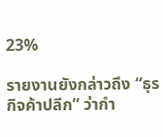23%

รายงานยังกล่าวถึง “ธุรกิจค้าปลีก” ว่ากำ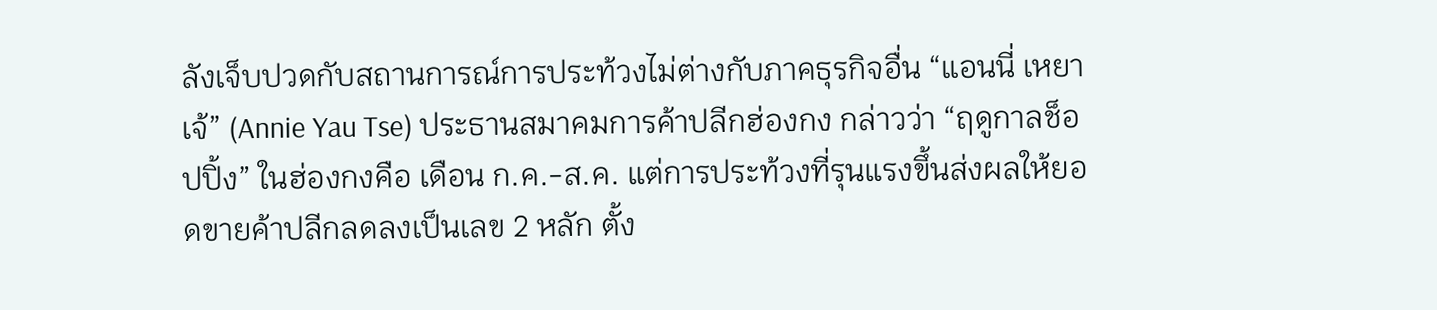ลังเจ็บปวดกับสถานการณ์การประท้วงไม่ต่างกับภาคธุรกิจอื่น “แอนนี่ เหยา เจ้” (Annie Yau Tse) ประธานสมาคมการค้าปลีกฮ่องกง กล่าวว่า “ฤดูกาลช็อปปิ้ง” ในฮ่องกงคือ เดือน ก.ค.-ส.ค. แต่การประท้วงที่รุนแรงขึ้นส่งผลให้ยอดขายค้าปลีกลดลงเป็นเลข 2 หลัก ตั้ง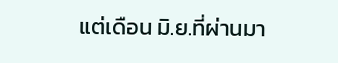แต่เดือน มิ.ย.ที่ผ่านมา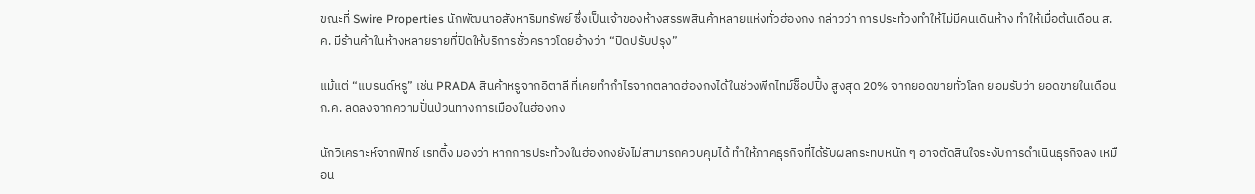ขณะที่ Swire Properties นักพัฒนาอสังหาริมทรัพย์ ซึ่งเป็นเจ้าของห้างสรรพสินค้าหลายแห่งทั่วฮ่องกง กล่าวว่า การประท้วงทำให้ไม่มีคนเดินห้าง ทำให้เมื่อต้นเดือน ส.ค. มีร้านค้าในห้างหลายรายที่ปิดให้บริการชั่วคราวโดยอ้างว่า “ปิดปรับปรุง”

แม้แต่ “แบรนด์หรู” เช่น PRADA สินค้าหรูจากอิตาลี ที่เคยทำกำไรจากตลาดฮ่องกงได้ในช่วงพีกไทม์ช็อปปิ้ง สูงสุด 20% จากยอดขายทั่วโลก ยอมรับว่า ยอดขายในเดือน ก.ค. ลดลงจากความปั่นป่วนทางการเมืองในฮ่องกง

นักวิเคราะห์จากฟิทช์ เรทติ้ง มองว่า หากการประท้วงในฮ่องกงยังไม่สามารถควบคุมได้ ทำให้ภาคธุรกิจที่ได้รับผลกระทบหนัก ๆ อาจตัดสินใจระงับการดำเนินธุรกิจลง เหมือน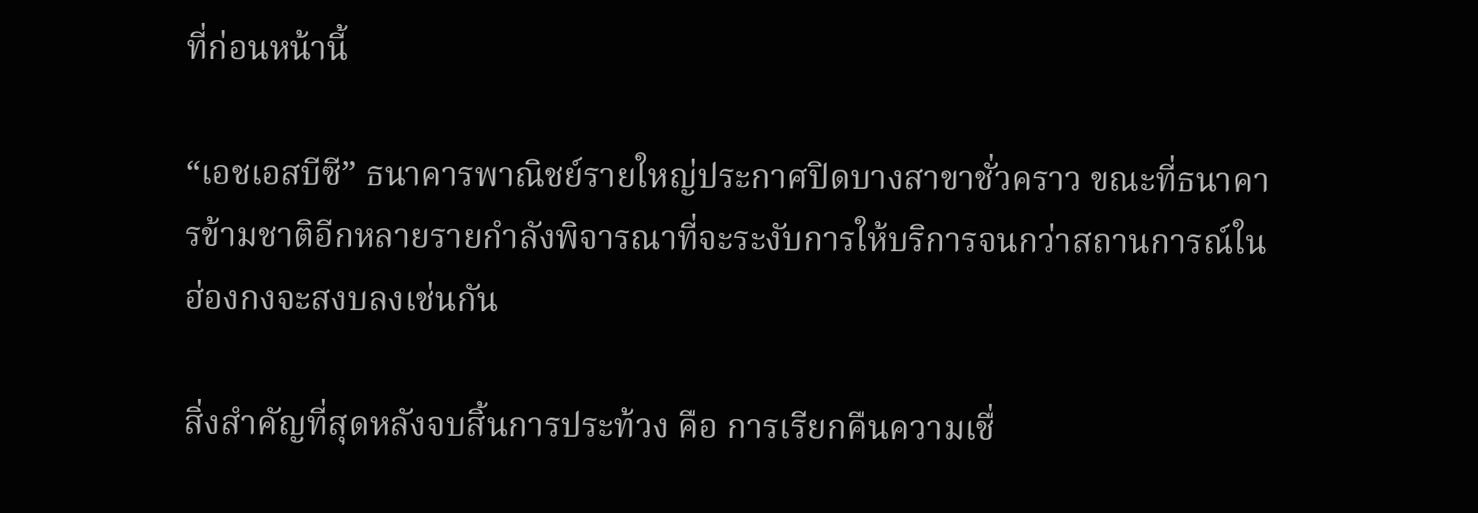ที่ก่อนหน้านี้

“เอชเอสบีซี” ธนาคารพาณิชย์รายใหญ่ประกาศปิดบางสาขาชั่วคราว ขณะที่ธนาคารข้ามชาติอีกหลายรายกำลังพิจารณาที่จะระงับการให้บริการจนกว่าสถานการณ์ในฮ่องกงจะสงบลงเช่นกัน

สิ่งสำคัญที่สุดหลังจบสิ้นการประท้วง คือ การเรียกคืนความเชื่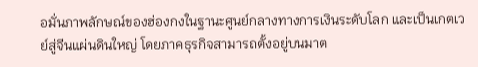อมั่นภาพลักษณ์ของฮ่องกงในฐานะศูนย์กลางทางการเงินระดับโลก และเป็นเกตเวย์สู่จีนแผ่นดินใหญ่ โดยภาคธุรกิจสามารถตั้งอยู่บนมาต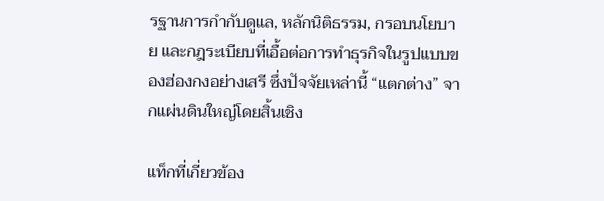รฐานการกำกับดูแล, หลักนิติธรรม, กรอบนโยบาย และกฎระเบียบที่เอื้อต่อการทำธุรกิจในรูปแบบของฮ่องกงอย่างเสรี ซึ่งปัจจัยเหล่านี้ “แตกต่าง” จากแผ่นดินใหญ่โดยสิ้นเชิง

แท็กที่เกี่ยวข้อง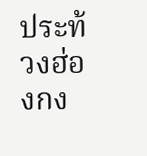ประท้วงฮ่องกง